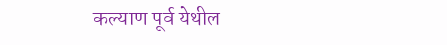कल्याण पूर्व येथील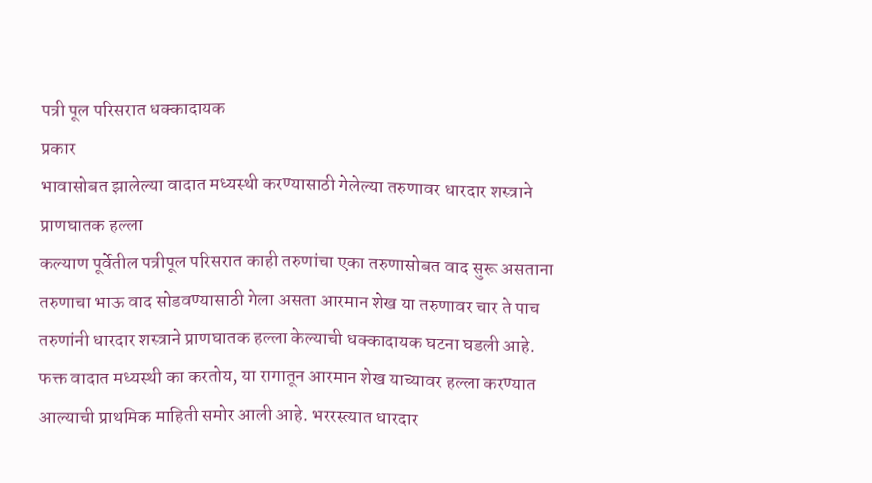पत्री पूल परिसरात धक्कादायक
प्रकार
भावासोबत झालेल्या वादात मध्यस्थी करण्यासाठी गेलेल्या तरुणावर धारदार शस्त्राने प्राणघातक हल्ला
कल्याण पूर्वेतील पत्रीपूल परिसरात काही तरुणांचा एका तरुणासोबत वाद सुरू असताना तरुणाचा भाऊ वाद सोडवण्यासाठी गेला असता आरमान शेख या तरुणावर चार ते पाच तरुणांनी धारदार शस्त्राने प्राणघातक हल्ला केल्याची धक्कादायक घटना घडली आहे.
फक्त वादात मध्यस्थी का करतोय, या रागातून आरमान शेख याच्यावर हल्ला करण्यात आल्याची प्राथमिक माहिती समोर आली आहे. भररस्त्यात धारदार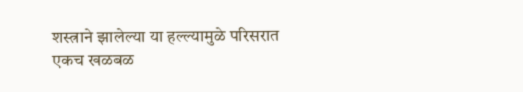शस्त्राने झालेल्या या हल्ल्यामुळे परिसरात एकच खळबळ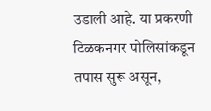उडाली आहे. या प्रकरणी टिळकनगर पोलिसांकडून तपास सुरू असून,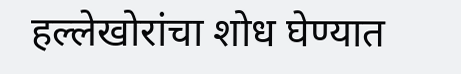हल्लेखोरांचा शोध घेण्यात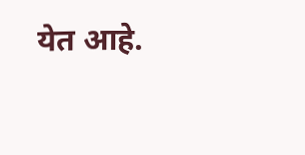येत आहे.